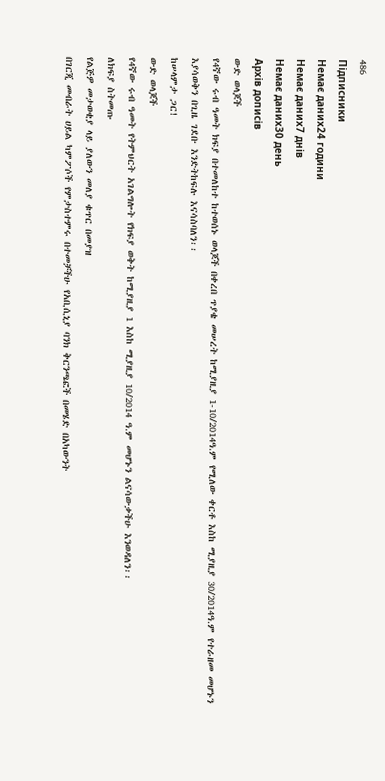486
Підписники
Немає даних24 години
Немає даних7 днів
Немає даних30 день
Архів дописів
ውድ ወላጆች
የ4ኛው ሩብ ዓመት ክፍያ በተመለከተ ከተወሰኑ ወላጆች በቀረበ ጥያቄ መሠረት ከሚያዚያ 1-10/2014ዓ.ም የሚለው ቀርቶ እስከ ሚያዚያ 30/2014ዓ.ም የተራዘመ መሆኑን እያሳወቅን በጊዜ ገደቡ እንድትከፍሉ እናሳስባለን፡፡
ከሠላምታ ጋር!
ውድ ወላጆች
የ4ኛው ሩብ ዓመት የትምህርት አገልግሎት የክፍያ ወቅት ከሚያዚያ 1 እስከ ሚያዚያ 10/2014 ዓ.ም መሆኑን ልናሳውቃችሁ እንወዳለን፡፡
ለክፍያ ስትመጡ
የልጅዎ መታወቂያ ላይ ያለውን መለያ ቁጥር በመያዝ
በገርጂ መብራት ሀይል ካምፖሶች የምታስተምሩ በተመቻችሁ የአቢሲኒያ ባንክ ቅርንጫፎች በመሄድ በአካውንት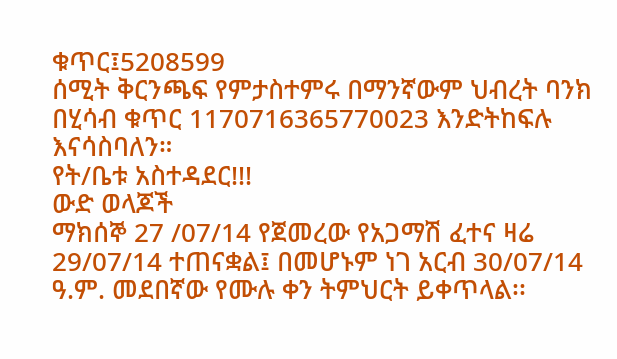ቁጥር፤5208599
ሰሚት ቅርንጫፍ የምታስተምሩ በማንኛውም ህብረት ባንክ በሂሳብ ቁጥር 1170716365770023 እንድትከፍሉ እናሳስባለን።
የት/ቤቱ አስተዳደር!!!
ውድ ወላጆች
ማክሰኞ 27 /07/14 የጀመረው የአጋማሽ ፈተና ዛሬ 29/07/14 ተጠናቋል፤ በመሆኑም ነገ አርብ 30/07/14 ዓ.ም. መደበኛው የሙሉ ቀን ትምህርት ይቀጥላል፡፡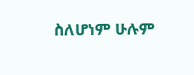ስለሆነም ሁሉም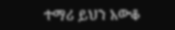ተማሪ ይህን አውቆ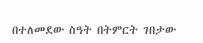በተለመደው ስዓት በትምርት ገበታው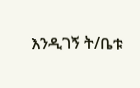እንዲገኝ ት/ቤቱ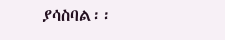ያሳስባል፡፡